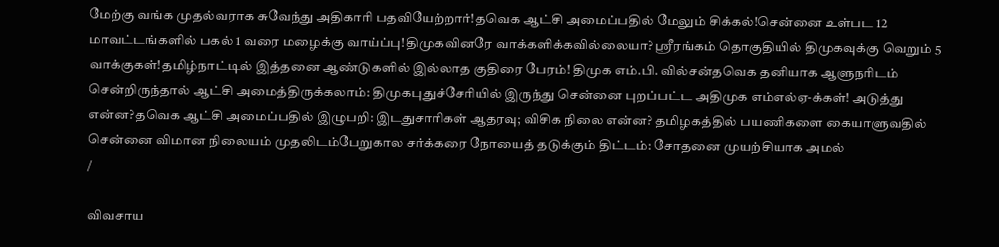மேற்கு வங்க முதல்வராக சுவேந்து அதிகாரி பதவியேற்றார்!தவெக ஆட்சி அமைப்பதில் மேலும் சிக்கல்!சென்னை உள்பட 12 மாவட்டங்களில் பகல் 1 வரை மழைக்கு வாய்ப்பு!திமுகவினரே வாக்களிக்கவில்லையா? ஸ்ரீரங்கம் தொகுதியில் திமுகவுக்கு வெறும் 5 வாக்குகள்!தமிழ்நாட்டில் இத்தனை ஆண்டுகளில் இல்லாத குதிரை பேரம்! திமுக எம்.பி. வில்சன்தவெக தனியாக ஆளுநரிடம் சென்றிருந்தால் ஆட்சி அமைத்திருக்கலாம்: திமுகபுதுச்சேரியில் இருந்து சென்னை புறப்பட்ட அதிமுக எம்எல்ஏ-க்கள்! அடுத்து என்ன?தவெக ஆட்சி அமைப்பதில் இழுபறி: இடதுசாரிகள் ஆதரவு; விசிக நிலை என்ன? தமிழகத்தில் பயணிகளை கையாளுவதில் சென்னை விமான நிலையம் முதலிடம்பேறுகால சர்க்கரை நோயைத் தடுக்கும் திட்டம்: சோதனை முயற்சியாக அமல்
/

விவசாய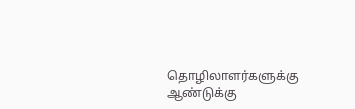தொழிலாளர்களுக்கு ஆண்டுக்கு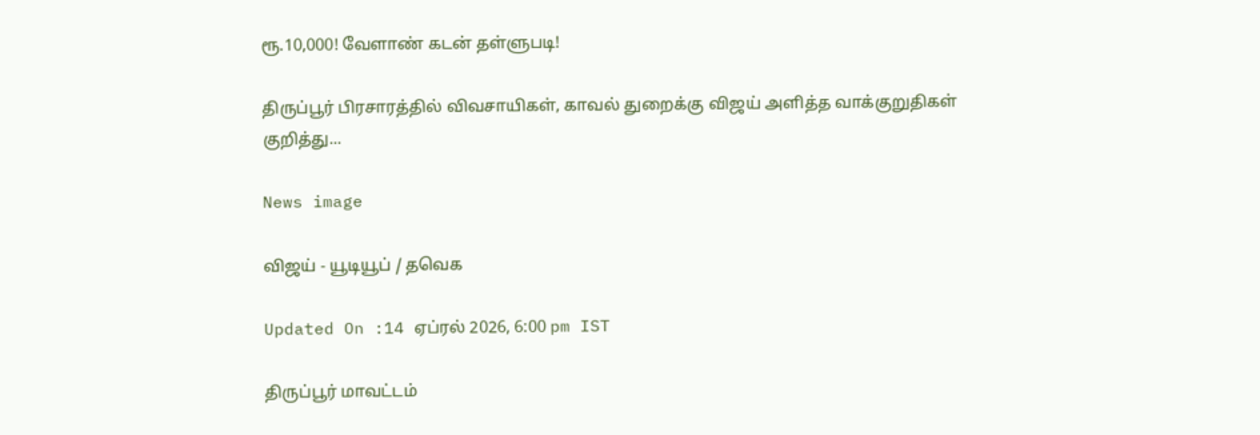ரூ.10,000! வேளாண் கடன் தள்ளுபடி!

திருப்பூர் பிரசாரத்தில் விவசாயிகள், காவல் துறைக்கு விஜய் அளித்த வாக்குறுதிகள் குறித்து...

News image

விஜய் - யூடியூப் / தவெக

Updated On :14 ஏப்ரல் 2026, 6:00 pm IST

திருப்பூர் மாவட்டம்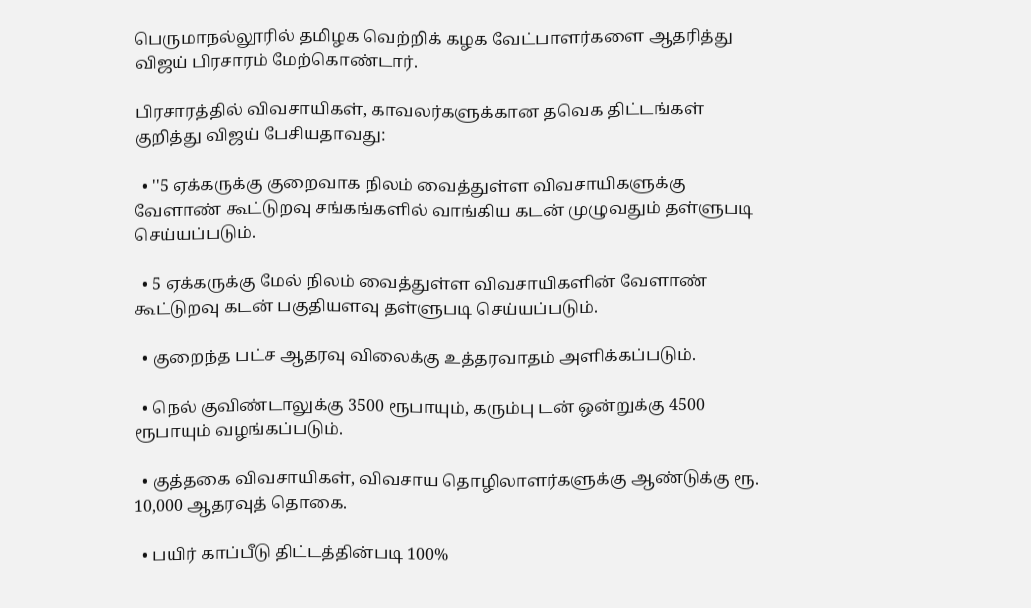பெருமாநல்லூரில் தமிழக வெற்றிக் கழக வேட்பாளர்களை ஆதரித்து விஜய் பிரசாரம் மேற்கொண்டார்.

பிரசாரத்தில் விவசாயிகள், காவலர்களுக்கான தவெக திட்டங்கள் குறித்து விஜய் பேசியதாவது:

  • ''5 ஏக்கருக்கு குறைவாக நிலம் வைத்துள்ள விவசாயிகளுக்கு வேளாண் கூட்டுறவு சங்கங்களில் வாங்கிய கடன் முழுவதும் தள்ளுபடி செய்யப்படும்.

  • 5 ஏக்கருக்கு மேல் நிலம் வைத்துள்ள விவசாயிகளின் வேளாண் கூட்டுறவு கடன் பகுதியளவு தள்ளுபடி செய்யப்படும்.

  • குறைந்த பட்ச ஆதரவு விலைக்கு உத்தரவாதம் அளிக்கப்படும்.

  • நெல் குவிண்டாலுக்கு 3500 ரூபாயும், கரும்பு டன் ஒன்றுக்கு 4500 ரூபாயும் வழங்கப்படும்.

  • குத்தகை விவசாயிகள், விவசாய தொழிலாளர்களுக்கு ஆண்டுக்கு ரூ. 10,000 ஆதரவுத் தொகை.

  • பயிர் காப்பீடு திட்டத்தின்படி 100%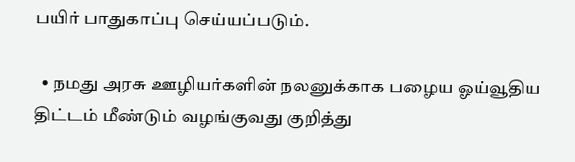பயிர் பாதுகாப்பு செய்யப்படும்.

  • நமது அரசு ஊழியர்களின் நலனுக்காக பழைய ஓய்வூதிய திட்டம் மீண்டும் வழங்குவது குறித்து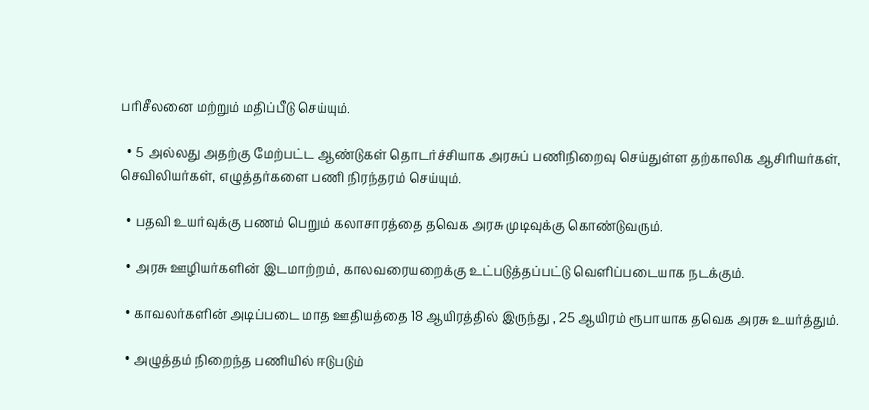பரிசீலனை மற்றும் மதிப்பீடு செய்யும்.

  • 5 அல்லது அதற்கு மேற்பட்ட ஆண்டுகள் தொடர்ச்சியாக அரசுப் பணிநிறைவு செய்துள்ள தற்காலிக ஆசிரியர்கள், செவிலியர்கள், எழுத்தர்களை பணி நிரந்தரம் செய்யும்.

  • பதவி உயர்வுக்கு பணம் பெறும் கலாசாரத்தை தவெக அரசு முடிவுக்கு கொண்டுவரும்.

  • அரசு ஊழியர்களின் இடமாற்றம், காலவரையறைக்கு உட்படுத்தப்பட்டு வெளிப்படையாக நடக்கும்.

  • காவலர்களின் அடிப்படை மாத ஊதியத்தை 18 ஆயிரத்தில் இருந்து , 25 ஆயிரம் ரூபாயாக தவெக அரசு உயர்த்தும்.

  • அழுத்தம் நிறைந்த பணியில் ஈடுபடும்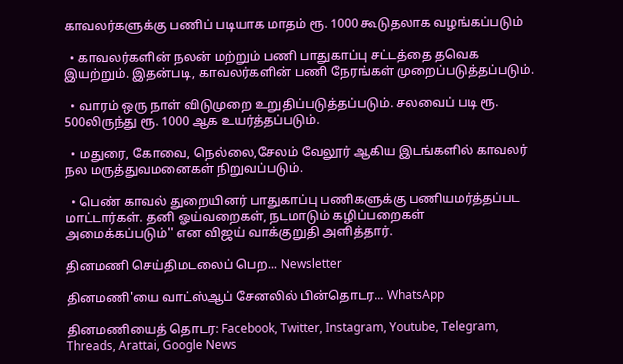காவலர்களுக்கு பணிப் படியாக மாதம் ரூ. 1000 கூடுதலாக வழங்கப்படும்

  • காவலர்களின் நலன் மற்றும் பணி பாதுகாப்பு சட்டத்தை தவெக இயற்றும். இதன்படி, காவலர்களின் பணி நேரங்கள் முறைப்படுத்தப்படும்.

  • வாரம் ஒரு நாள் விடுமுறை உறுதிப்படுத்தப்படும். சலவைப் படி ரூ. 500லிருந்து ரூ. 1000 ஆக உயர்த்தப்படும்.

  • மதுரை, கோவை, நெல்லை,சேலம் வேலூர் ஆகிய இடங்களில் காவலர் நல மருத்துவமனைகள் நிறுவப்படும்.

  • பெண் காவல் துறையினர் பாதுகாப்பு பணிகளுக்கு பணியமர்த்தப்பட மாட்டார்கள். தனி ஓய்வறைகள், நடமாடும் கழிப்பறைகள் அமைக்கப்படும்'' என விஜய் வாக்குறுதி அளித்தார்.

தினமணி செய்திமடலைப் பெற... Newsletter

தினமணி'யை வாட்ஸ்ஆப் சேனலில் பின்தொடர... WhatsApp

தினமணியைத் தொடர: Facebook, Twitter, Instagram, Youtube, Telegram, Threads, Arattai, Google News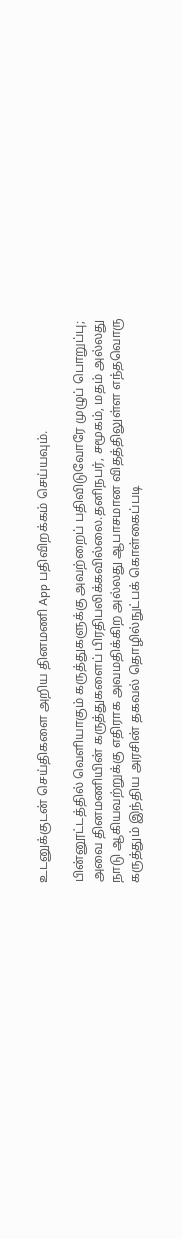உடனுக்குடன் செய்திகளை அறிய தினமணி App பதிவிறக்கம் செய்யவும்.

பின்னூட்டத்தில் வெளியாகும் கருத்துகளுக்கு அவற்றைப் பதிவிடுவோரே முழுப் பொறுப்பு; அவை தினமணியின் கருத்துகளைப் பிரதிபலிக்கவில்லை.தனிநபர், சமூகம், மதம் அல்லது நாடு ஆகியவற்றுக்கு எதிராக அவமதிக்கிற அல்லது ஆபாசமான விதத்திலுள்ள எந்தவொரு கருத்தும் இந்திய அரசின் தகவல் தொழில்நுட்பக் கொள்கைப்படி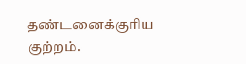தண்டனைக்குரிய குற்றம்.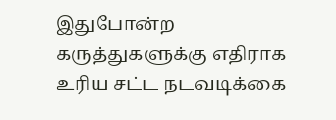இதுபோன்ற கருத்துகளுக்கு எதிராக உரிய சட்ட நடவடிக்கை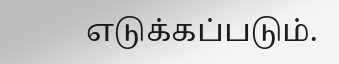எடுக்கப்படும்.